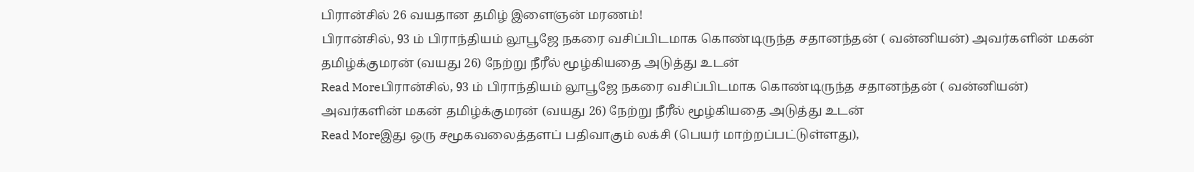பிரான்சில் 26 வயதான தமிழ் இளைஞன் மரணம்!
பிரான்சில், 93 ம் பிராந்தியம் லூபூஜே நகரை வசிப்பிடமாக கொண்டிருந்த சதானந்தன் ( வன்னியன்) அவர்களின் மகன் தமிழ்க்குமரன் (வயது 26) நேற்று நீரீல் மூழ்கியதை அடுத்து உடன்
Read Moreபிரான்சில், 93 ம் பிராந்தியம் லூபூஜே நகரை வசிப்பிடமாக கொண்டிருந்த சதானந்தன் ( வன்னியன்) அவர்களின் மகன் தமிழ்க்குமரன் (வயது 26) நேற்று நீரீல் மூழ்கியதை அடுத்து உடன்
Read Moreஇது ஒரு சமூகவலைத்தளப் பதிவாகும் லக்சி (பெயர் மாற்றப்பட்டுள்ளது),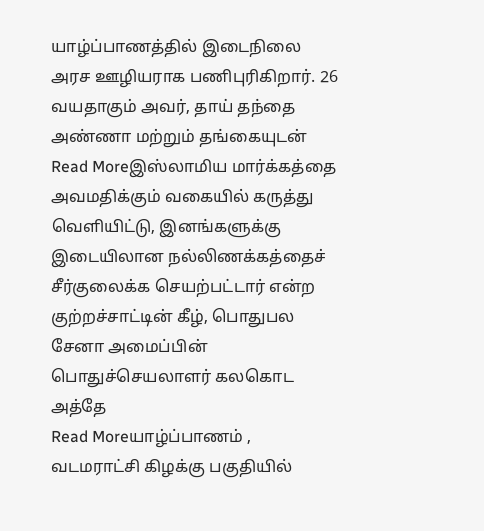யாழ்ப்பாணத்தில் இடைநிலை அரச ஊழியராக பணிபுரிகிறார். 26 வயதாகும் அவர், தாய் தந்தை அண்ணா மற்றும் தங்கையுடன்
Read Moreஇஸ்லாமிய மார்க்கத்தை அவமதிக்கும் வகையில் கருத்து வெளியிட்டு, இனங்களுக்கு இடையிலான நல்லிணக்கத்தைச் சீர்குலைக்க செயற்பட்டார் என்ற குற்றச்சாட்டின் கீழ், பொதுபல சேனா அமைப்பின் பொதுச்செயலாளர் கலகொட அத்தே
Read Moreயாழ்ப்பாணம் , வடமராட்சி கிழக்கு பகுதியில்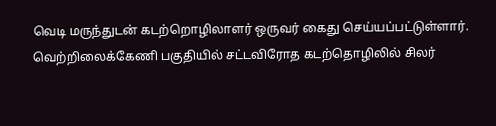வெடி மருந்துடன் கடற்றொழிலாளர் ஒருவர் கைது செய்யப்பட்டுள்ளார். வெற்றிலைக்கேணி பகுதியில் சட்டவிரோத கடற்தொழிலில் சிலர்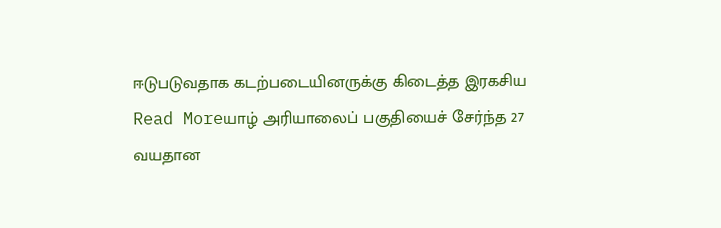ஈடுபடுவதாக கடற்படையினருக்கு கிடைத்த இரகசிய
Read Moreயாழ் அரியாலைப் பகுதியைச் சேர்ந்த 27 வயதான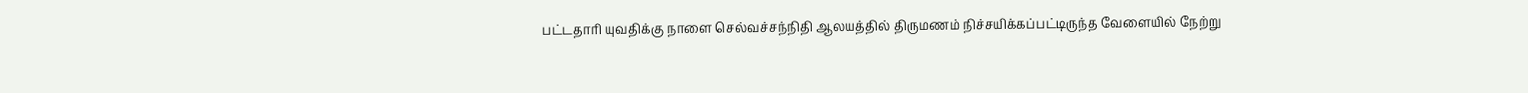பட்டதாரி யுவதிக்கு நாளை செல்வச்சந்நிதி ஆலயத்தில் திருமணம் நிச்சயிக்கப்பட்டிருந்த வேளையில் நேற்று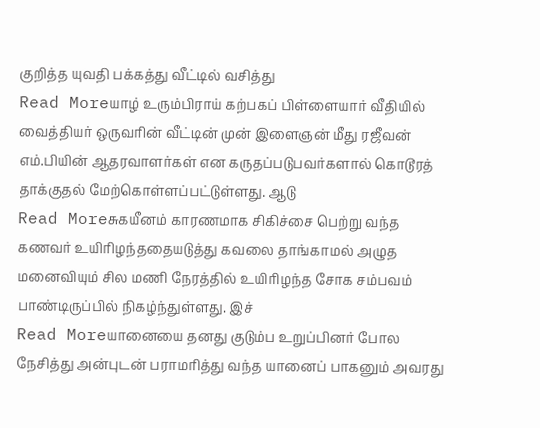குறித்த யுவதி பக்கத்து வீட்டில் வசித்து
Read Moreயாழ் உரும்பிராய் கற்பகப் பிள்ளையார் வீதியில் வைத்தியர் ஒருவரின் வீட்டின் முன் இளைஞன் மீது ரஜீவன் எம்.பியின் ஆதரவாளர்கள் என கருதப்படுபவர்களால் கொடூரத் தாக்குதல் மேற்கொள்ளப்பட்டுள்ளது. ஆடு
Read Moreசுகயீனம் காரணமாக சிகிச்சை பெற்று வந்த கணவர் உயிரிழந்ததையடுத்து கவலை தாங்காமல் அழுத மனைவியும் சில மணி நேரத்தில் உயிரிழந்த சோக சம்பவம் பாண்டிருப்பில் நிகழ்ந்துள்ளது. இச்
Read Moreயானையை தனது குடும்ப உறுப்பினர் போல நேசித்து அன்புடன் பராமரித்து வந்த யானைப் பாகனும் அவரது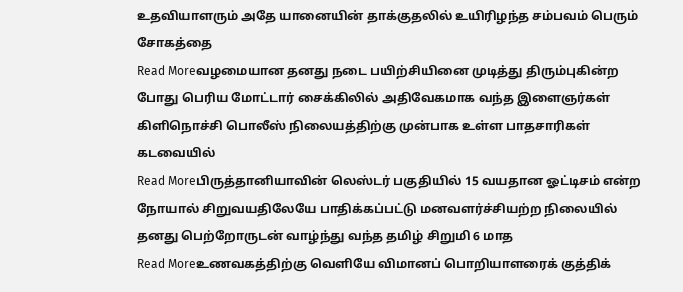உதவியாளரும் அதே யானையின் தாக்குதலில் உயிரிழந்த சம்பவம் பெரும் சோகத்தை
Read Moreவழமையான தனது நடை பயிற்சியினை முடித்து திரும்புகின்ற போது பெரிய மோட்டார் சைக்கிலில் அதிவேகமாக வந்த இளைஞர்கள் கிளிநொச்சி பொலீஸ் நிலையத்திற்கு முன்பாக உள்ள பாதசாரிகள் கடவையில்
Read Moreபிருத்தானியாவின் லெஸ்டர் பகுதியில் 15 வயதான ஓட்டிசம் என்ற நோயால் சிறுவயதிலேயே பாதிக்கப்பட்டு மனவளர்ச்சியற்ற நிலையில் தனது பெற்றோருடன் வாழ்ந்து வந்த தமிழ் சிறுமி 6 மாத
Read Moreஉணவகத்திற்கு வெளியே விமானப் பொறியாளரைக் குத்திக்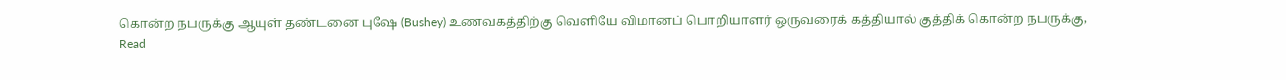கொன்ற நபருக்கு ஆயுள் தண்டனை புஷே (Bushey) உணவகத்திற்கு வெளியே விமானப் பொறியாளர் ஒருவரைக் கத்தியால் குத்திக் கொன்ற நபருக்கு,
Read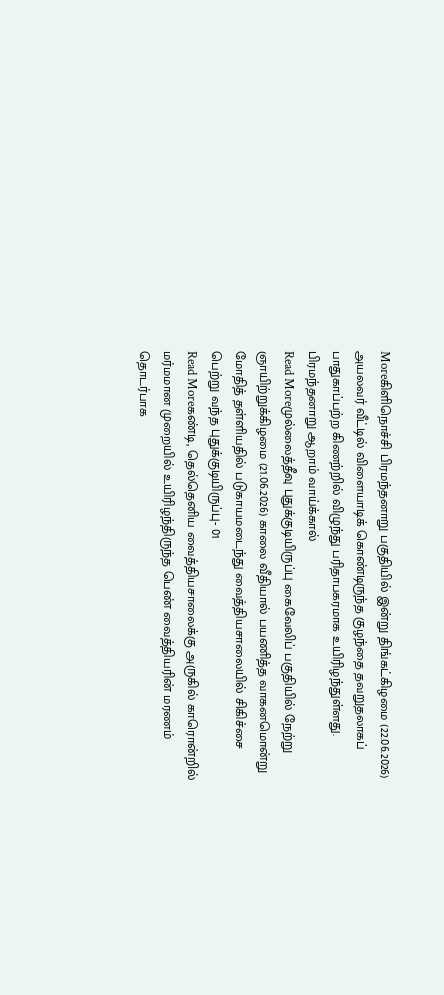Moreகிளிநொச்சி பிரமந்தனாறு பகுதியில் இன்று திங்கட்கிழமை (22.06.2026) அயலவர் வீட்டில் விளையாடிக் கொண்டிருந்த குழந்தை தவறுதலாகப் பாதுகாப்பற்ற கிணற்றில் விழுந்து பரிதாபகரமாக உயிரிழந்துள்ளது. பிரமந்தனாறு ஆறாம் வாய்க்கால்
Read Moreமுல்லைத்தீவு புதுக்குடியிருப்பு கைவேலிப் பகுதியில் நேற்று ஞாயிற்றுக்கிழமை (21.06.2026) காலை வீதியால் பயணித்த வாகனமொன்று மோதித் தள்ளியதில் படுகாயமடைந்து வைத்தியசாலையில் சிகிச்சை பெற்று வந்த புதுக்குடியிருப்பு- 01
Read Moreகண்டி, தெல்தெனிய வைத்தியசாலைக்கு அருகில் காரொன்றில் மர்மமான முறையில் உயிரிழந்திருந்த பெண் வைத்தியரின் மரணம் தொடர்பாக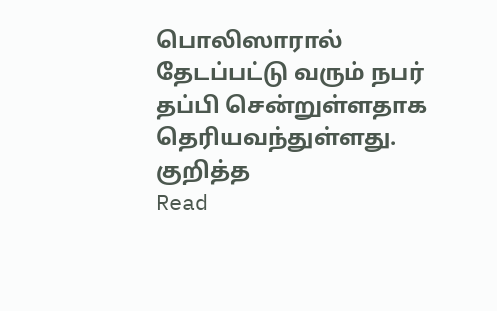பொலிஸாரால் தேடப்பட்டு வரும் நபர் தப்பி சென்றுள்ளதாக தெரியவந்துள்ளது. குறித்த
Read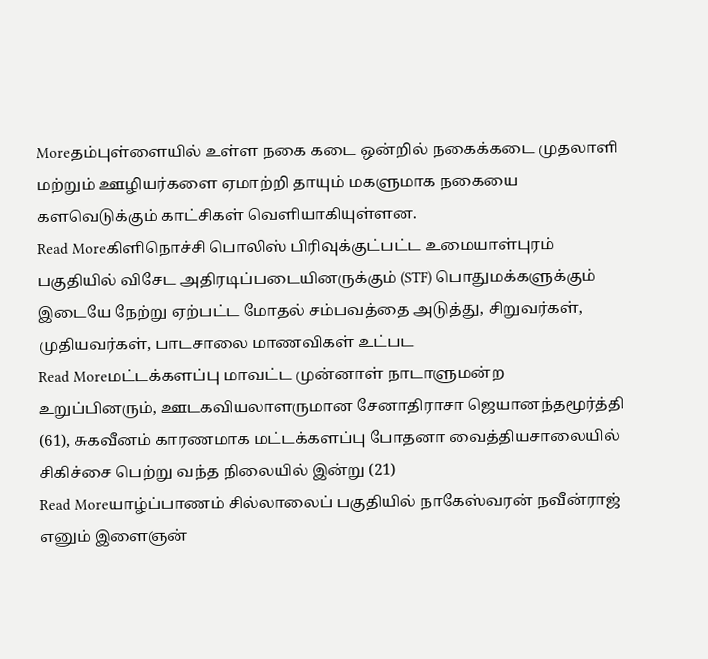Moreதம்புள்ளையில் உள்ள நகை கடை ஒன்றில் நகைக்கடை முதலாளி மற்றும் ஊழியர்களை ஏமாற்றி தாயும் மகளுமாக நகையை களவெடுக்கும் காட்சிகள் வெளியாகியுள்ளன.
Read Moreகிளிநொச்சி பொலிஸ் பிரிவுக்குட்பட்ட உமையாள்புரம் பகுதியில் விசேட அதிரடிப்படையினருக்கும் (STF) பொதுமக்களுக்கும் இடையே நேற்று ஏற்பட்ட மோதல் சம்பவத்தை அடுத்து, சிறுவர்கள், முதியவர்கள், பாடசாலை மாணவிகள் உட்பட
Read Moreமட்டக்களப்பு மாவட்ட முன்னாள் நாடாளுமன்ற உறுப்பினரும், ஊடகவியலாளருமான சேனாதிராசா ஜெயானந்தமூர்த்தி (61), சுகவீனம் காரணமாக மட்டக்களப்பு போதனா வைத்தியசாலையில் சிகிச்சை பெற்று வந்த நிலையில் இன்று (21)
Read Moreயாழ்ப்பாணம் சில்லாலைப் பகுதியில் நாகேஸ்வரன் நவீன்ராஜ் எனும் இளைஞன்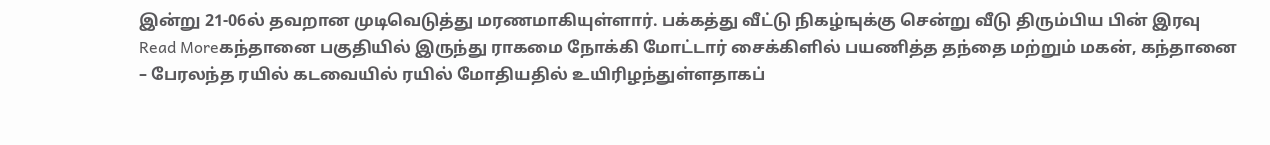இன்று 21-06ல் தவறான முடிவெடுத்து மரணமாகியுள்ளார். பக்கத்து வீட்டு நிகழ்ஙுக்கு சென்று வீடு திரும்பிய பின் இரவு
Read Moreகந்தானை பகுதியில் இருந்து ராகமை நோக்கி மோட்டார் சைக்கிளில் பயணித்த தந்தை மற்றும் மகன், கந்தானை – பேரலந்த ரயில் கடவையில் ரயில் மோதியதில் உயிரிழந்துள்ளதாகப்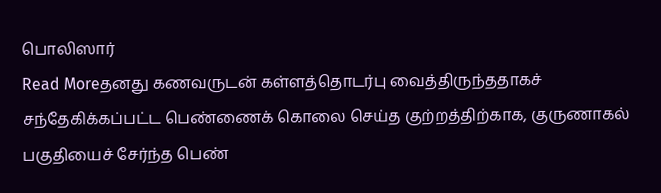பொலிஸார்
Read Moreதனது கணவருடன் கள்ளத்தொடர்பு வைத்திருந்ததாகச் சந்தேகிக்கப்பட்ட பெண்ணைக் கொலை செய்த குற்றத்திற்காக, குருணாகல் பகுதியைச் சேர்ந்த பெண்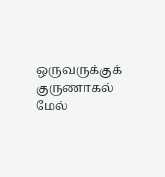ஒருவருக்குக் குருணாகல் மேல்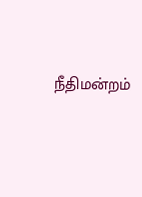நீதிமன்றம்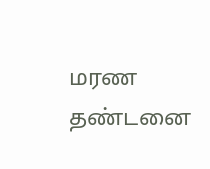மரண தண்டனை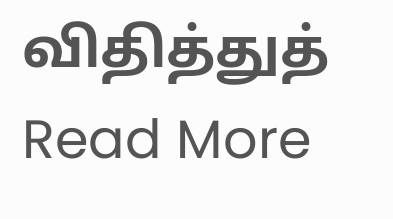விதித்துத்
Read More